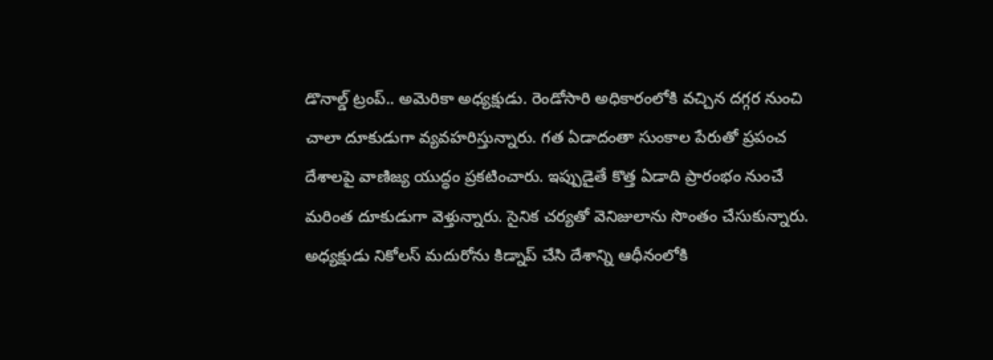డొనాల్డ్ ట్రంప్.. అమెరికా అధ్యక్షుడు. రెండోసారి అధికారంలోకి వచ్చిన దగ్గర నుంచి చాలా దూకుడుగా వ్యవహరిస్తున్నారు. గత ఏడాదంతా సుంకాల పేరుతో ప్రపంచ దేశాలపై వాణిజ్య యుద్ధం ప్రకటించారు. ఇప్పుడైతే కొత్త ఏడాది ప్రారంభం నుంచే మరింత దూకుడుగా వెళ్తున్నారు. సైనిక చర్యతో వెనిజులాను సొంతం చేసుకున్నారు. అధ్యక్షుడు నికోలస్ మదురోను కిడ్నాప్ చేసి దేశాన్ని ఆధీనంలోకి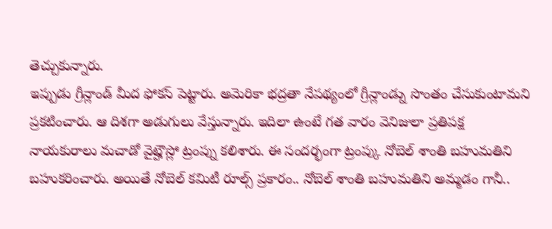తెచ్చుకున్నారు.
ఇప్పుడు గ్రీన్లాండ్ మీద ఫోకస్ పెట్టారు. అమెరికా భద్రతా నేపథ్యంలో గ్రీన్లాండ్ను సొంతం చేసుకుంటామని ప్రకటించారు. ఆ దిశగా అడుగులు వేస్తున్నారు. ఇదిలా ఉంటే గత వారం వెనిజులా ప్రతిపక్ష నాయకురాలు మచాడో వైట్హౌస్లో ట్రంప్ను కలిశారు. ఈ సందర్భంగా ట్రంప్కు నోబెల్ శాంతి బహుమతిని బహుకరించారు. అయితే నోబెల్ కమిటీ రూల్స్ ప్రకారం.. నోబెల్ శాంతి బహుమతిని అమ్మడం గానీ..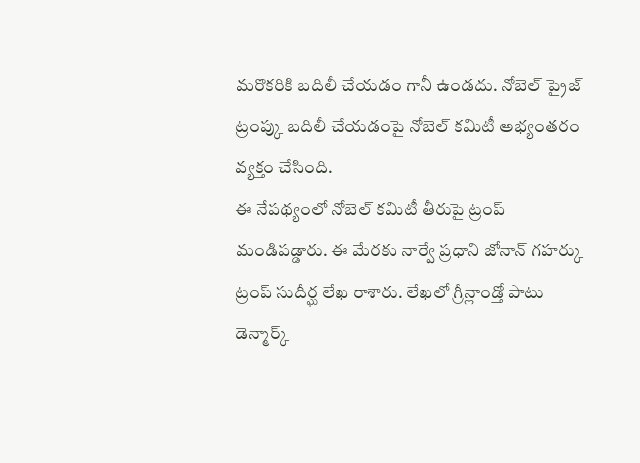మరొకరికి బదిలీ చేయడం గానీ ఉండదు. నోబెల్ ప్రైజ్ ట్రంప్కు బదిలీ చేయడంపై నోబెల్ కమిటీ అభ్యంతరం వ్యక్తం చేసింది.
ఈ నేపథ్యంలో నోబెల్ కమిటీ తీరుపై ట్రంప్ మండిపడ్డారు. ఈ మేరకు నార్వే ప్రధాని జోనాన్ గహర్కు ట్రంప్ సుదీర్ఘ లేఖ రాశారు. లేఖలో గ్రీన్లాండ్తో పాటు డెన్మార్క్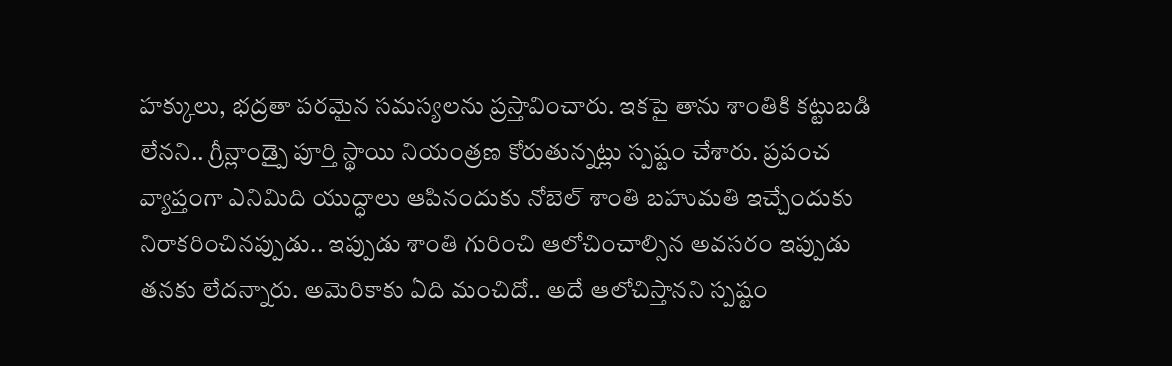హక్కులు, భద్రతా పరమైన సమస్యలను ప్రస్తావించారు. ఇకపై తాను శాంతికి కట్టుబడి లేనని.. గ్రీన్లాండ్పై పూర్తి స్థాయి నియంత్రణ కోరుతున్నట్లు స్పష్టం చేశారు. ప్రపంచ వ్యాప్తంగా ఎనిమిది యుద్ధాలు ఆపినందుకు నోబెల్ శాంతి బహుమతి ఇచ్చేందుకు నిరాకరించినప్పుడు.. ఇప్పుడు శాంతి గురించి ఆలోచించాల్సిన అవసరం ఇప్పుడు తనకు లేదన్నారు. అమెరికాకు ఏది మంచిదో.. అదే ఆలోచిస్తానని స్పష్టం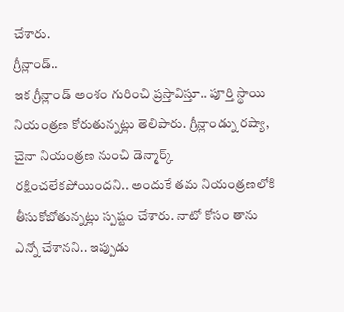చేశారు.
గ్రీన్లాండ్..
ఇక గ్రీన్లాండ్ అంశం గురించి ప్రస్తావిస్తూ.. పూర్తి స్థాయి నియంత్రణ కోరుతున్నట్లు తెలిపారు. గ్రీన్లాండ్ను రష్యా, చైనా నియంత్రణ నుంచి డెన్మార్క్ రక్షించలేకపోయిందని.. అందుకే తమ నియంత్రణలోకి తీసుకోబోతున్నట్లు స్పష్టం చేశారు. నాటో కోసం తాను ఎన్నో చేశానని.. ఇప్పుడు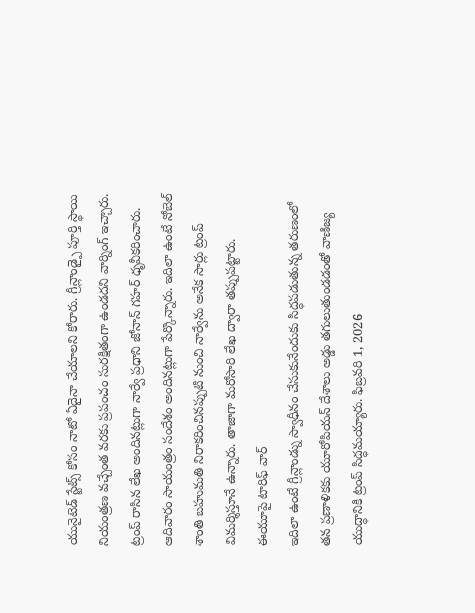యునైటెడ్ స్టేట్స్ కోసం నాటో ఏదైనా చేయాలని కోరారు. గ్రీన్లాండ్పై పూర్తి స్థాయి నియంత్రణ వచ్చేంత వరకు ప్రపంచం సురక్షితంగా ఉండదని వార్నింగ్ ఇచ్చారు.
ట్రంప్ రాసిన లేఖ అందినట్లుగా నార్వే ప్రధాని జోనాన్ గహర్ ధృవీకరించారు. ఆదివారం సాయంత్రం సందేశం అందినట్లుగా పేర్కొన్నారు. ఇదిలా ఉంటే నోబెల్ శాంతి బహుమతి నిరాకరించినప్పుటి నుంచి నార్వేను అనేక సార్లు ట్రంప్ విమర్శిస్తూనే ఉన్నారు. తాజాగా మరోసారి లేఖ ద్వారా తప్పుపట్టారు.
ఈయూపై టారిఫ్ వార్
ఇదిలా ఉంటే గ్రీన్లాండ్ను స్వాధీనం చేసుకునేందుకు సిద్ధపడుతున్న తరుణంలో తన ప్రణాళికకు యూరోపియన్ దేశాలు అడ్డు తగులుతుండడంతో వాణిజ్య యుద్ధానికి ట్రంప్ సిద్ధమయ్యారు. ఫిబ్రవరి 1, 2026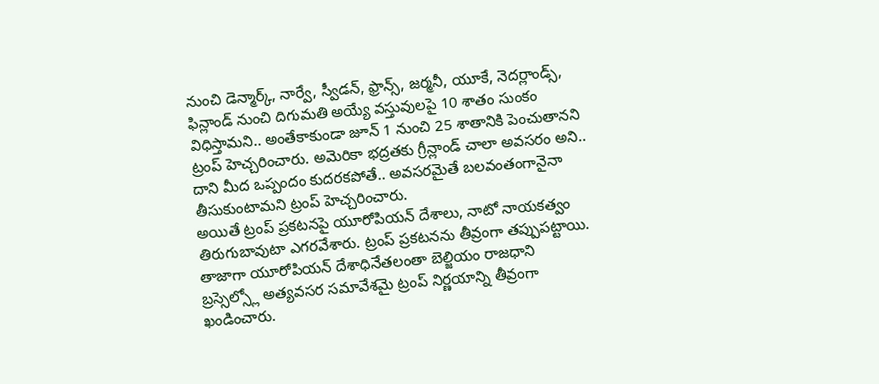నుంచి డెన్మార్క్, నార్వే, స్వీడన్, ఫ్రాన్స్, జర్మనీ, యూకే, నెదర్లాండ్స్, ఫిన్లాండ్ నుంచి దిగుమతి అయ్యే వస్తువులపై 10 శాతం సుంకం విధిస్తామని.. అంతేకాకుండా జూన్ 1 నుంచి 25 శాతానికి పెంచుతానని ట్రంప్ హెచ్చరించారు. అమెరికా భద్రతకు గ్రీన్లాండ్ చాలా అవసరం అని.. దాని మీద ఒప్పందం కుదరకపోతే.. అవసరమైతే బలవంతంగానైనా తీసుకుంటామని ట్రంప్ హెచ్చరించారు.
అయితే ట్రంప్ ప్రకటనపై యూరోపియన్ దేశాలు, నాటో నాయకత్వం తిరుగుబావుటా ఎగరవేశారు. ట్రంప్ ప్రకటనను తీవ్రంగా తప్పుపట్టాయి. తాజాగా యూరోపియన్ దేశాధినేతలంతా బెల్జియం రాజధాని బ్రస్సెల్స్లో అత్యవసర సమావేశమై ట్రంప్ నిర్ణయాన్ని తీవ్రంగా ఖండించారు.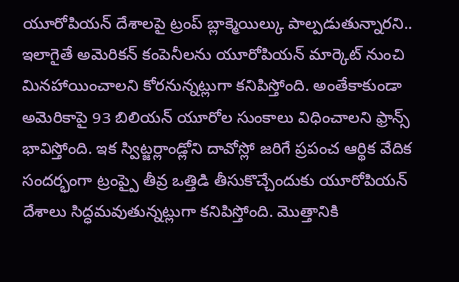యూరోపియన్ దేశాలపై ట్రంప్ బ్లాక్మెయిల్కు పాల్పడుతున్నారని.. ఇలాగైతే అమెరికన్ కంపెనీలను యూరోపియన్ మార్కెట్ నుంచి మినహాయించాలని కోరనున్నట్లుగా కనిపిస్తోంది. అంతేకాకుండా అమెరికాపై 93 బిలియన్ యూరోల సుంకాలు విధించాలని ఫ్రాన్స్ భావిస్తోంది. ఇక స్విట్జర్లాండ్లోని దావోస్లో జరిగే ప్రపంచ ఆర్థిక వేదిక సందర్భంగా ట్రంప్పై తీవ్ర ఒత్తిడి తీసుకొచ్చేందుకు యూరోపియన్ దేశాలు సిద్ధమవుతున్నట్లుగా కనిపిస్తోంది. మొత్తానికి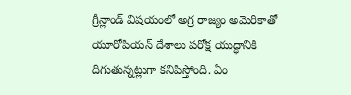గ్రీన్లాండ్ విషయంలో అగ్ర రాజ్యం అమెరికాతో యూరోపియన్ దేశాలు పరోక్ష యుద్ధానికి దిగుతున్నట్లుగా కనిపిస్తోంది. ఏం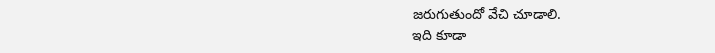జరుగుతుందో వేచి చూడాలి.
ఇది కూడా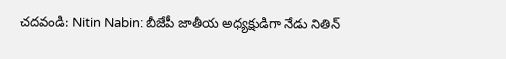చదవండి: Nitin Nabin: బీజేపీ జాతీయ అధ్యక్షుడిగా నేడు నితిన్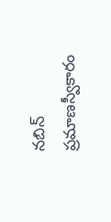నబిన్ ప్రమాణస్వీకారం